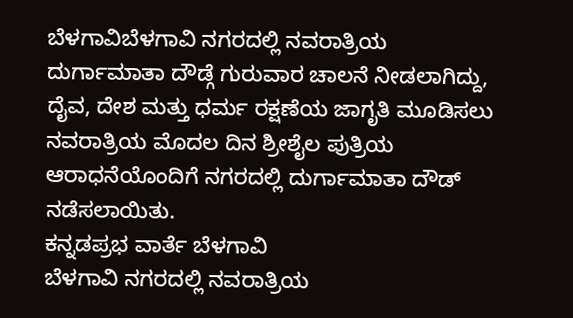ಬೆಳಗಾವಿಬೆಳಗಾವಿ ನಗರದಲ್ಲಿ ನವರಾತ್ರಿಯ ದುರ್ಗಾಮಾತಾ ದೌಡ್ಗೆ ಗುರುವಾರ ಚಾಲನೆ ನೀಡಲಾಗಿದ್ದು, ದೈವ, ದೇಶ ಮತ್ತು ಧರ್ಮ ರಕ್ಷಣೆಯ ಜಾಗೃತಿ ಮೂಡಿಸಲು ನವರಾತ್ರಿಯ ಮೊದಲ ದಿನ ಶ್ರೀಶೈಲ ಪುತ್ರಿಯ ಆರಾಧನೆಯೊಂದಿಗೆ ನಗರದಲ್ಲಿ ದುರ್ಗಾಮಾತಾ ದೌಡ್ ನಡೆಸಲಾಯಿತು.
ಕನ್ನಡಪ್ರಭ ವಾರ್ತೆ ಬೆಳಗಾವಿ
ಬೆಳಗಾವಿ ನಗರದಲ್ಲಿ ನವರಾತ್ರಿಯ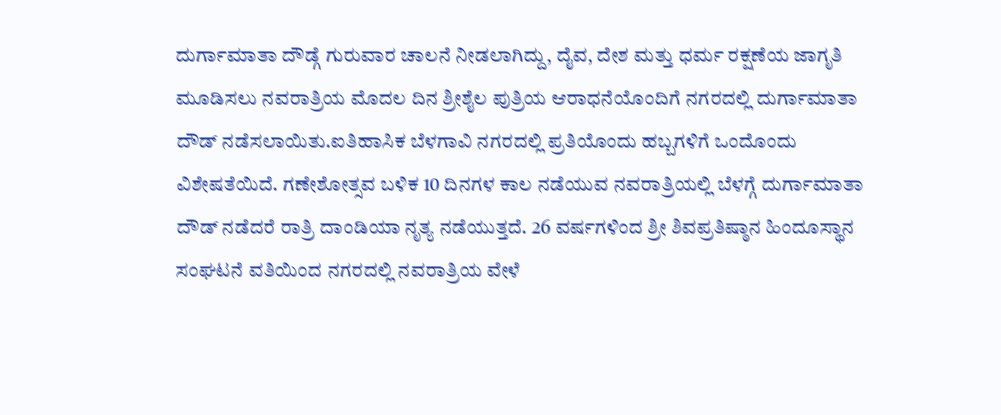ದುರ್ಗಾಮಾತಾ ದೌಡ್ಗೆ ಗುರುವಾರ ಚಾಲನೆ ನೀಡಲಾಗಿದ್ದು, ದೈವ, ದೇಶ ಮತ್ತು ಧರ್ಮ ರಕ್ಷಣೆಯ ಜಾಗೃತಿ ಮೂಡಿಸಲು ನವರಾತ್ರಿಯ ಮೊದಲ ದಿನ ಶ್ರೀಶೈಲ ಪುತ್ರಿಯ ಆರಾಧನೆಯೊಂದಿಗೆ ನಗರದಲ್ಲಿ ದುರ್ಗಾಮಾತಾ ದೌಡ್ ನಡೆಸಲಾಯಿತು.ಐತಿಹಾಸಿಕ ಬೆಳಗಾವಿ ನಗರದಲ್ಲಿ ಪ್ರತಿಯೊಂದು ಹಬ್ಬಗಳಿಗೆ ಒಂದೊಂದು ವಿಶೇಷತೆಯಿದೆ. ಗಣೇಶೋತ್ಸವ ಬಳಿಕ 10 ದಿನಗಳ ಕಾಲ ನಡೆಯುವ ನವರಾತ್ರಿಯಲ್ಲಿ ಬೆಳಗ್ಗೆ ದುರ್ಗಾಮಾತಾ ದೌಡ್ ನಡೆದರೆ ರಾತ್ರಿ ದಾಂಡಿಯಾ ನೃತ್ಯ ನಡೆಯುತ್ತದೆ. 26 ವರ್ಷಗಳಿಂದ ಶ್ರೀ ಶಿವಪ್ರತಿಷ್ಠಾನ ಹಿಂದೂಸ್ಥಾನ ಸಂಘಟನೆ ವತಿಯಿಂದ ನಗರದಲ್ಲಿ ನವರಾತ್ರಿಯ ವೇಳೆ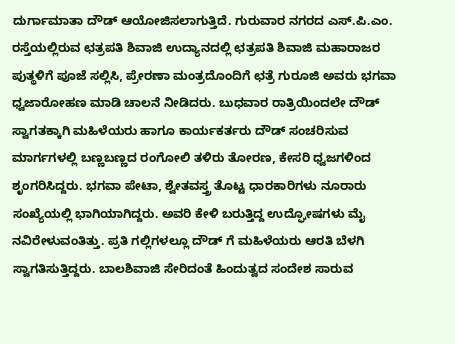ದುರ್ಗಾಮಾತಾ ದೌಡ್ ಆಯೋಜಿಸಲಾಗುತ್ತಿದೆ. ಗುರುವಾರ ನಗರದ ಎಸ್.ಪಿ.ಎಂ. ರಸ್ತೆಯಲ್ಲಿರುವ ಛತ್ರಪತಿ ಶಿವಾಜಿ ಉದ್ಯಾನದಲ್ಲಿ ಛತ್ರಪತಿ ಶಿವಾಜಿ ಮಹಾರಾಜರ ಪುತ್ಥಳಿಗೆ ಪೂಜೆ ಸಲ್ಲಿಸಿ, ಪ್ರೇರಣಾ ಮಂತ್ರದೊಂದಿಗೆ ಛತ್ರೆ ಗುರೂಜಿ ಅವರು ಭಗವಾ ಧ್ವಜಾರೋಹಣ ಮಾಡಿ ಚಾಲನೆ ನೀಡಿದರು. ಬುಧವಾರ ರಾತ್ರಿಯಿಂದಲೇ ದೌಡ್ ಸ್ವಾಗತಕ್ಕಾಗಿ ಮಹಿಳೆಯರು ಹಾಗೂ ಕಾರ್ಯಕರ್ತರು ದೌಡ್ ಸಂಚರಿಸುವ ಮಾರ್ಗಗಳಲ್ಲಿ ಬಣ್ಣಬಣ್ಣದ ರಂಗೋಲಿ ತಳಿರು ತೋರಣ, ಕೇಸರಿ ಧ್ವಜಗಳಿಂದ ಶೃಂಗರಿಸಿದ್ದರು. ಭಗವಾ ಪೇಟಾ, ಶ್ವೇತವಸ್ತ್ರ ತೊಟ್ಟ ಧಾರಕಾರಿಗಳು ನೂರಾರು ಸಂಖ್ಯೆಯಲ್ಲಿ ಭಾಗಿಯಾಗಿದ್ದರು. ಅವರಿ ಕೇಳಿ ಬರುತ್ತಿದ್ದ ಉದ್ಘೋಷಗಳು ಮೈ ನವಿರೇಳುವಂತಿತ್ತು. ಪ್ರತಿ ಗಲ್ಲಿಗಳಲ್ಲೂ ದೌಡ್ ಗೆ ಮಹಿಳೆಯರು ಆರತಿ ಬೆಳಗಿ ಸ್ವಾಗತಿಸುತ್ತಿದ್ದರು. ಬಾಲಶಿವಾಜಿ ಸೇರಿದಂತೆ ಹಿಂದುತ್ವದ ಸಂದೇಶ ಸಾರುವ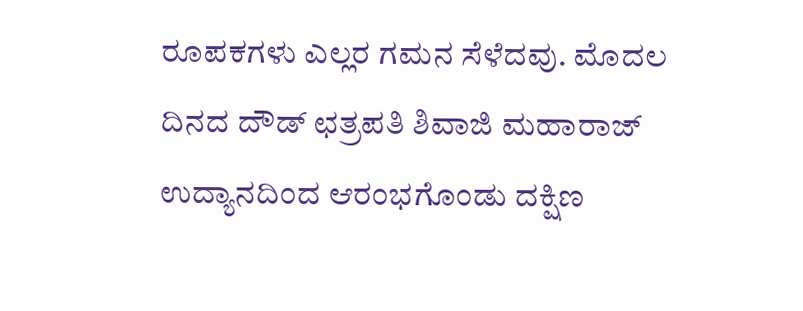ರೂಪಕಗಳು ಎಲ್ಲರ ಗಮನ ಸೆಳೆದವು. ಮೊದಲ ದಿನದ ದೌಡ್ ಛತ್ರಪತಿ ಶಿವಾಜಿ ಮಹಾರಾಜ್ ಉದ್ಯಾನದಿಂದ ಆರಂಭಗೊಂಡು ದಕ್ಷಿಣ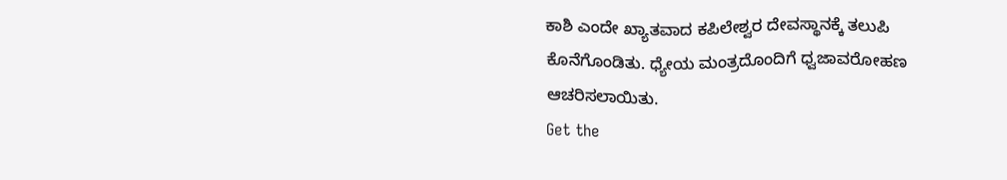ಕಾಶಿ ಎಂದೇ ಖ್ಯಾತವಾದ ಕಪಿಲೇಶ್ವರ ದೇವಸ್ಥಾನಕ್ಕೆ ತಲುಪಿ ಕೊನೆಗೊಂಡಿತು. ಧ್ಯೇಯ ಮಂತ್ರದೊಂದಿಗೆ ಧ್ವಜಾವರೋಹಣ ಆಚರಿಸಲಾಯಿತು.
Get the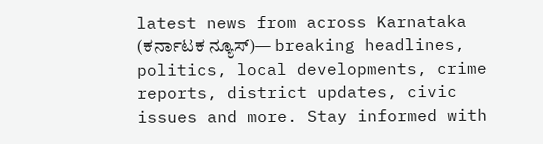latest news from across Karnataka (ಕರ್ನಾಟಕ ನ್ಯೂಸ್)— breaking headlines, politics, local developments, crime reports, district updates, civic issues and more. Stay informed with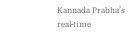Kannada Prabha’s real‑time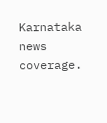Karnataka news coverage.